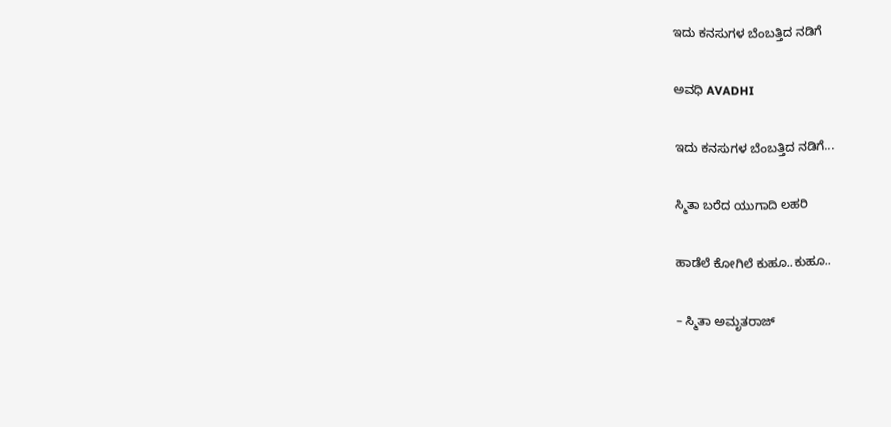ಇದು ಕನಸುಗಳ ಬೆಂಬತ್ತಿದ ನಡಿಗೆ‍

ಅವಧಿ AVADHI

ಇದು ಕನಸುಗಳ ಬೆಂಬತ್ತಿದ ನಡಿಗೆ...

ಸ್ಮಿತಾ ಬರೆದ ಯುಗಾದಿ ಲಹರಿ

ಹಾಡೆಲೆ ಕೋಗಿಲೆ ಕುಹೂ..ಕುಹೂ..

– ಸ್ಮಿತಾ ಅಮೃತರಾಜ್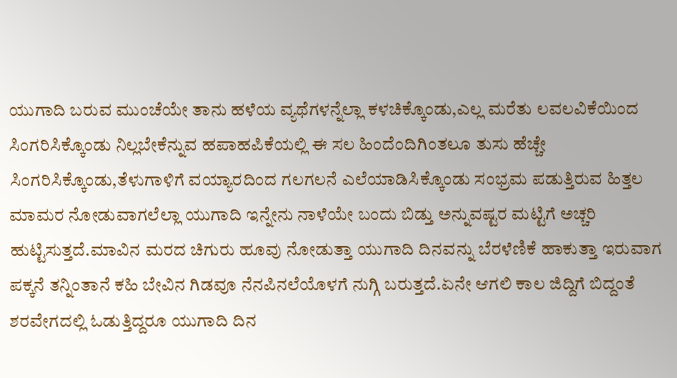ಯುಗಾದಿ ಬರುವ ಮುಂಚೆಯೇ ತಾನು ಹಳೆಯ ವ್ಯಥೆಗಳನ್ನೆಲ್ಲಾ ಕಳಚಿಕ್ಕೊಂಡು,ಎಲ್ಲ ಮರೆತು ಲವಲವಿಕೆಯಿಂದ ಸಿಂಗರಿಸಿಕ್ಕೊಂಡು ನಿಲ್ಲಬೇಕೆನ್ನುವ ಹಪಾಹಪಿಕೆಯಲ್ಲಿ ಈ ಸಲ ಹಿಂದೆಂದಿಗಿಂತಲೂ ತುಸು ಹೆಚ್ಚೇ ಸಿಂಗರಿಸಿಕ್ಕೊಂಡು,ತೆಳುಗಾಳಿಗೆ ವಯ್ಯಾರದಿಂದ ಗಲಗಲನೆ ಎಲೆಯಾಡಿಸಿಕ್ಕೊಂಡು ಸಂಭ್ರಮ ಪಡುತ್ತಿರುವ ಹಿತ್ತಲ ಮಾಮರ ನೋಡುವಾಗಲೆಲ್ಲಾ ಯುಗಾದಿ ಇನ್ನೇನು ನಾಳೆಯೇ ಬಂದು ಬಿಡ್ತು ಅನ್ನುವಷ್ಟರ ಮಟ್ಟಿಗೆ ಅಚ್ಚರಿ ಹುಟ್ಟಿಸುತ್ತದೆ.ಮಾವಿನ ಮರದ ಚಿಗುರು ಹೂವು ನೋಡುತ್ತಾ ಯುಗಾದಿ ದಿನವನ್ನು ಬೆರಳೆಣಿಕೆ ಹಾಕುತ್ತಾ ಇರುವಾಗ ಪಕ್ಕನೆ ತನ್ನಿಂತಾನೆ ಕಹಿ ಬೇವಿನ ಗಿಡವೂ ನೆನಪಿನಲೆಯೊಳಗೆ ನುಗ್ಗಿ ಬರುತ್ತದೆ.ಏನೇ ಆಗಲಿ ಕಾಲ ಜಿದ್ದಿಗೆ ಬಿದ್ದಂತೆ ಶರವೇಗದಲ್ಲಿ ಓಡುತ್ತಿದ್ದರೂ ಯುಗಾದಿ ದಿನ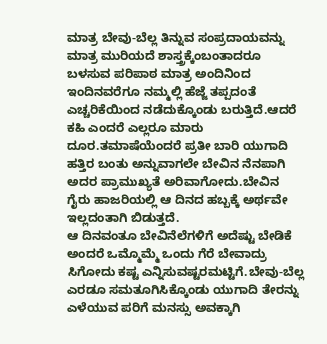ಮಾತ್ರ ಬೇವು-ಬೆಲ್ಲ ತಿನ್ನುವ ಸಂಪ್ರದಾಯವನ್ನು ಮಾತ್ರ ಮುರಿಯದೆ ಶಾಸ್ತ್ರಕ್ಕೆಂಬಂತಾದರೂ ಬಳಸುವ ಪರಿಪಾಠ ಮಾತ್ರ ಅಂದಿನಿಂದ ಇಂದಿನವರೆಗೂ ನಮ್ಮಲ್ಲಿ ಹೆಜ್ಜೆ ತಪ್ಪದಂತೆ ಎಚ್ಚರಿಕೆಯಿಂದ ನಡೆದುಕ್ಕೊಂಡು ಬರುತ್ತಿದೆ.ಆದರೆ ಕಹಿ ಎಂದರೆ ಎಲ್ಲರೂ ಮಾರು ದೂರ.ತಮಾಷೆಯೆಂದರೆ ಪ್ರತೀ ಬಾರಿ ಯುಗಾದಿ ಹತ್ತಿರ ಬಂತು ಅನ್ನುವಾಗಲೇ ಬೇವಿನ ನೆನಪಾಗಿ ಅದರ ಪ್ರಾಮುಖ್ಯತೆ ಅರಿವಾಗೋದು.ಬೇವಿನ ಗೈರು ಹಾಜರಿಯಲ್ಲಿ ಆ ದಿನದ ಹಬ್ಬಕ್ಕೆ ಅರ್ಥವೇ ಇಲ್ಲದಂತಾಗಿ ಬಿಡುತ್ತದೆ.
ಆ ದಿನವಂತೂ ಬೇವಿನೆಲೆಗಳಿಗೆ ಅದೆಷ್ಟು ಬೇಡಿಕೆ ಅಂದರೆ ಒಮ್ಮೊಮ್ಮೆ ಒಂದು ಗೆರೆ ಬೇವಾದ್ರು ಸಿಗೋದು ಕಷ್ಟ ಎನ್ನಿಸುವಷ್ಟರಮಟ್ಟಿಗೆ.ಬೇವು-ಬೆಲ್ಲ ಎರಡೂ ಸಮತೂಗಿಸಿಕ್ಕೊಂಡು ಯುಗಾದಿ ತೇರನ್ನು ಎಳೆಯುವ ಪರಿಗೆ ಮನಸ್ಸು ಅವಕ್ಕಾಗಿ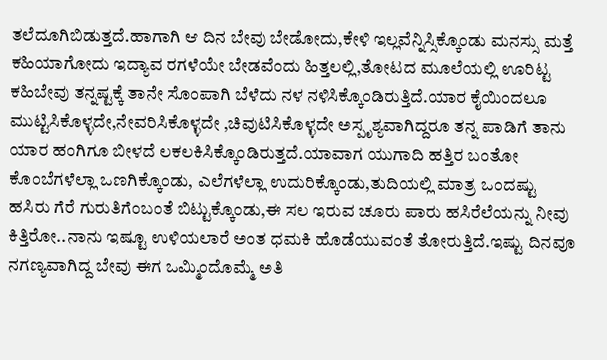ತಲೆದೂಗಿಬಿಡುತ್ತದೆ.ಹಾಗಾಗಿ ಆ ದಿನ ಬೇವು ಬೇಡೋದು,ಕೇಳಿ ಇಲ್ಲವೆನ್ನಿಸ್ಸಿಕ್ಕೊಂಡು ಮನಸ್ಸು ಮತ್ತೆ ಕಹಿಯಾಗೋದು ಇದ್ಯಾವ ರಗಳೆಯೇ ಬೇಡವೆಂದು ಹಿತ್ತಲಲ್ಲಿ,ತೋಟದ ಮೂಲೆಯಲ್ಲಿ ಊರಿಟ್ಟ ಕಹಿಬೇವು ತನ್ನಷ್ಟಕ್ಕೆ ತಾನೇ ಸೊಂಪಾಗಿ ಬೆಳೆದು ನಳ ನಳಿಸಿಕ್ಕೊಂಡಿರುತ್ತಿದೆ.ಯಾರ ಕೈಯಿಂದಲೂ ಮುಟ್ಟಿಸಿಕೊಳ್ಳದೇ,ನೇವರಿಸಿಕೊಳ್ಳದೇ ,ಚಿವುಟಿಸಿಕೊಳ್ಳದೇ ಅಸ್ಪೃಶ್ಯವಾಗಿದ್ದರೂ ತನ್ನ ಪಾಡಿಗೆ ತಾನು ಯಾರ ಹಂಗಿಗೂ ಬೀಳದೆ ಲಕಲಕಿಸಿಕ್ಕೊಂಡಿರುತ್ತದೆ.ಯಾವಾಗ ಯುಗಾದಿ ಹತ್ತಿರ ಬಂತೋ ಕೊಂಬೆಗಳೆಲ್ಲಾ ಒಣಗಿಕ್ಕೊಂಡು, ಎಲೆಗಳೆಲ್ಲಾ ಉದುರಿಕ್ಕೊಂಡು,ತುದಿಯಲ್ಲಿ ಮಾತ್ರ ಒಂದಷ್ಟು ಹಸಿರು ಗೆರೆ ಗುರುತಿಗೆಂಬಂತೆ ಬಿಟ್ಟುಕ್ಕೊಂಡು,ಈ ಸಲ ಇರುವ ಚೂರು ಪಾರು ಹಸಿರೆಲೆಯನ್ನು ನೀವು ಕಿತ್ತಿರೋ..ನಾನು ಇಷ್ಟೂ ಉಳಿಯಲಾರೆ ಅಂತ ಧಮಕಿ ಹೊಡೆಯುವಂತೆ ತೋರುತ್ತಿದೆ.ಇಷ್ಟು ದಿನವೂ ನಗಣ್ಯವಾಗಿದ್ದ ಬೇವು ಈಗ ಒಮ್ಮಿಂದೊಮ್ಮೆ ಅತಿ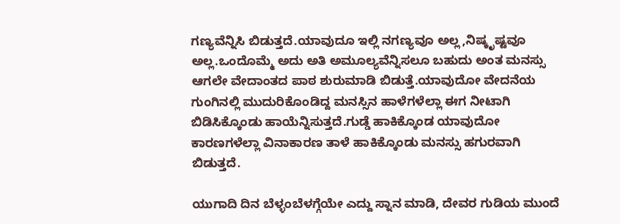ಗಣ್ಯವೆನ್ನಿಸಿ ಬಿಡುತ್ತದೆ.ಯಾವುದೂ ಇಲ್ಲಿ ನಗಣ್ಯವೂ ಅಲ್ಲ,ನಿಷ್ಕೃಷ್ಟವೂ ಅಲ್ಲ.ಒಂದೊಮ್ಮೆ ಅದು ಅತಿ ಅಮೂಲ್ಯವೆನ್ನಿಸಲೂ ಬಹುದು ಅಂತ ಮನಸ್ಸು ಆಗಲೇ ವೇದಾಂತದ ಪಾಠ ಶುರುಮಾಡಿ ಬಿಡುತ್ತೆ.ಯಾವುದೋ ವೇದನೆಯ ಗುಂಗಿನಲ್ಲಿ ಮುದುರಿಕೊಂಡಿದ್ದ ಮನಸ್ಸಿನ ಹಾಳೆಗಳೆಲ್ಲಾ ಈಗ ನೀಟಾಗಿ ಬಿಡಿಸಿಕ್ಕೊಂಡು ಹಾಯೆನ್ನಿಸುತ್ತದೆ.ಗುಡ್ಡೆ ಹಾಕಿಕ್ಕೊಂಡ ಯಾವುದೋ ಕಾರಣಗಳೆಲ್ಲಾ ವಿನಾಕಾರಣ ತಾಳೆ ಹಾಕಿಕ್ಕೊಂಡು ಮನಸ್ಸು ಹಗುರವಾಗಿ ಬಿಡುತ್ತದೆ.

ಯುಗಾದಿ ದಿನ ಬೆಳ್ಳಂಬೆಳಗ್ಗೆಯೇ ಎದ್ದು ಸ್ನಾನ ಮಾಡಿ, ದೇವರ ಗುಡಿಯ ಮುಂದೆ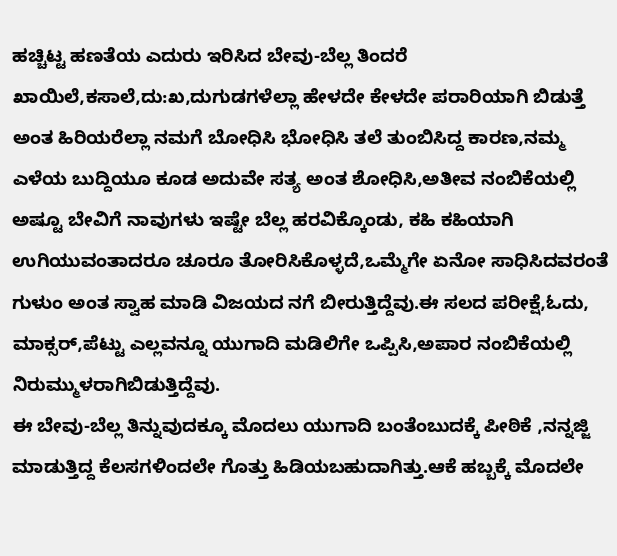ಹಚ್ಚಿಟ್ಟ ಹಣತೆಯ ಎದುರು ಇರಿಸಿದ ಬೇವು-ಬೆಲ್ಲ ತಿಂದರೆ ಖಾಯಿಲೆ,ಕಸಾಲೆ,ದು:ಖ,ದುಗುಡಗಳೆಲ್ಲಾ ಹೇಳದೇ ಕೇಳದೇ ಪರಾರಿಯಾಗಿ ಬಿಡುತ್ತೆ ಅಂತ ಹಿರಿಯರೆಲ್ಲಾ ನಮಗೆ ಬೋಧಿಸಿ ಭೋಧಿಸಿ ತಲೆ ತುಂಬಿಸಿದ್ದ ಕಾರಣ,ನಮ್ಮ ಎಳೆಯ ಬುದ್ದಿಯೂ ಕೂಡ ಅದುವೇ ಸತ್ಯ ಅಂತ ಶೋಧಿಸಿ,ಅತೀವ ನಂಬಿಕೆಯಲ್ಲಿ ಅಷ್ಟೂ ಬೇವಿಗೆ ನಾವುಗಳು ಇಷ್ಟೇ ಬೆಲ್ಲ ಹರವಿಕ್ಕೊಂಡು, ಕಹಿ ಕಹಿಯಾಗಿ ಉಗಿಯುವಂತಾದರೂ ಚೂರೂ ತೋರಿಸಿಕೊಳ್ಳದೆ,ಒಮ್ಮೆಗೇ ಏನೋ ಸಾಧಿಸಿದವರಂತೆ ಗುಳುಂ ಅಂತ ಸ್ವಾಹ ಮಾಡಿ ವಿಜಯದ ನಗೆ ಬೀರುತ್ತಿದ್ದೆವು.ಈ ಸಲದ ಪರೀಕ್ಷೆ,ಓದು, ಮಾಕ್ಸರ್,ಪೆಟ್ಟು ಎಲ್ಲವನ್ನೂ ಯುಗಾದಿ ಮಡಿಲಿಗೇ ಒಪ್ಪಿಸಿ,ಅಪಾರ ನಂಬಿಕೆಯಲ್ಲಿ ನಿರುಮ್ಮುಳರಾಗಿಬಿಡುತ್ತಿದ್ದೆವು.
ಈ ಬೇವು-ಬೆಲ್ಲ ತಿನ್ನುವುದಕ್ಕೂ ಮೊದಲು ಯುಗಾದಿ ಬಂತೆಂಬುದಕ್ಕೆ ಪೀಠಿಕೆ ,ನನ್ನಜ್ಜಿ ಮಾಡುತ್ತಿದ್ದ ಕೆಲಸಗಳಿಂದಲೇ ಗೊತ್ತು ಹಿಡಿಯಬಹುದಾಗಿತ್ತು.ಆಕೆ ಹಬ್ಬಕ್ಕೆ ಮೊದಲೇ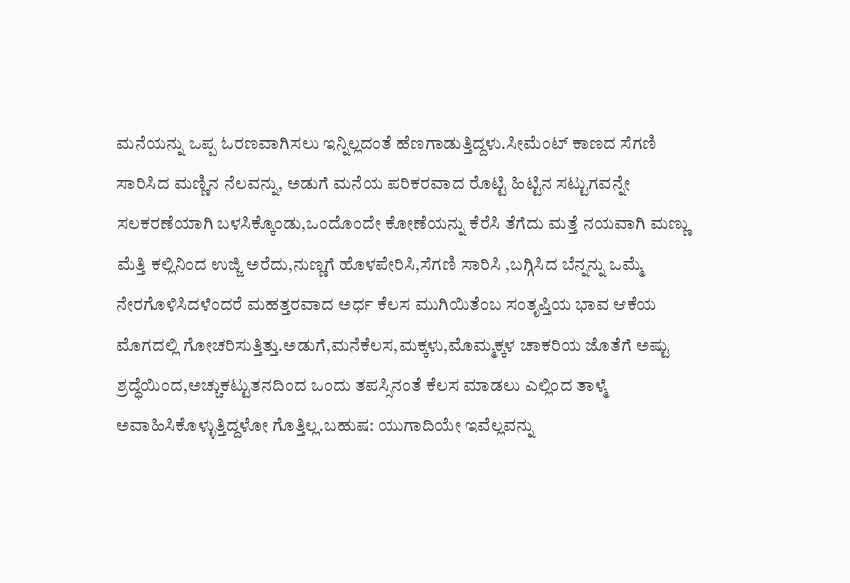ಮನೆಯನ್ನು ಒಪ್ಪ ಓರಣವಾಗಿಸಲು ಇನ್ನಿಲ್ಲದಂತೆ ಹೆಣಗಾಡುತ್ತಿದ್ದಳು.ಸೀಮೆಂಟ್ ಕಾಣದ ಸೆಗಣಿ ಸಾರಿಸಿದ ಮಣ್ಣಿನ ನೆಲವನ್ನು, ಅಡುಗೆ ಮನೆಯ ಪರಿಕರವಾದ ರೊಟ್ಟಿ ಹಿಟ್ಟಿನ ಸಟ್ಟುಗವನ್ನೇ ಸಲಕರಣೆಯಾಗಿ ಬಳಸಿಕ್ಕೊಂಡು,ಒಂದೊಂದೇ ಕೋಣೆಯನ್ನು ಕೆರೆಸಿ ತೆಗೆದು ಮತ್ತೆ ನಯವಾಗಿ ಮಣ್ಣು ಮೆತ್ತಿ ಕಲ್ಲಿನಿಂದ ಉಜ್ಜಿ ಅರೆದು,ನುಣ್ಣಗೆ ಹೊಳಪೇರಿಸಿ,ಸೆಗಣಿ ಸಾರಿಸಿ ,ಬಗ್ಗಿಸಿದ ಬೆನ್ನನ್ನು ಒಮ್ಮೆ ನೇರಗೊಳಿಸಿದಳೆಂದರೆ ಮಹತ್ತರವಾದ ಅರ್ಧ ಕೆಲಸ ಮುಗಿಯಿತೆಂಬ ಸಂತೃಪ್ತಿಯ ಭಾವ ಆಕೆಯ ಮೊಗದಲ್ಲಿ ಗೋಚರಿಸುತ್ತಿತ್ತು.ಅಡುಗೆ,ಮನೆಕೆಲಸ,ಮಕ್ಕಳು,ಮೊಮ್ಮಕ್ಕಳ ಚಾಕರಿಯ ಜೊತೆಗೆ ಅಷ್ಟು ಶ್ರದ್ಧೆಯಿಂದ,ಅಚ್ಚುಕಟ್ಟುತನದಿಂದ ಒಂದು ತಪಸ್ಸಿನಂತೆ ಕೆಲಸ ಮಾಡಲು ಎಲ್ಲಿಂದ ತಾಳ್ಮೆ ಅವಾಹಿಸಿಕೊಳ್ಳುತ್ತಿದ್ದಳೋ ಗೊತ್ತಿಲ್ಲ.ಬಹುಷ: ಯುಗಾದಿಯೇ ಇವೆಲ್ಲವನ್ನು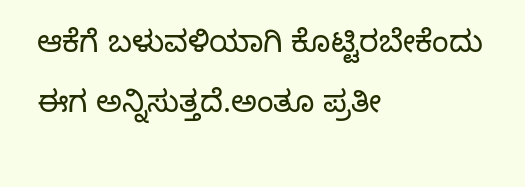ಆಕೆಗೆ ಬಳುವಳಿಯಾಗಿ ಕೊಟ್ಟಿರಬೇಕೆಂದು ಈಗ ಅನ್ನಿಸುತ್ತದೆ.ಅಂತೂ ಪ್ರತೀ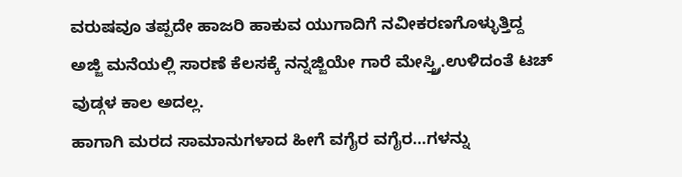ವರುಷವೂ ತಪ್ಪದೇ ಹಾಜರಿ ಹಾಕುವ ಯುಗಾದಿಗೆ ನವೀಕರಣಗೊಳ್ಳುತ್ತಿದ್ದ ಅಜ್ಜಿ ಮನೆಯಲ್ಲಿ ಸಾರಣೆ ಕೆಲಸಕ್ಕೆ ನನ್ನಜ್ಜಿಯೇ ಗಾರೆ ಮೇಸ್ತ್ರ್ರಿ.ಉಳಿದಂತೆ ಟಚ್ ವುಡ್ಗಳ ಕಾಲ ಅದಲ್ಲ.
ಹಾಗಾಗಿ ಮರದ ಸಾಮಾನುಗಳಾದ ಹೀಗೆ ವಗೈರ ವಗೈರ…ಗಳನ್ನು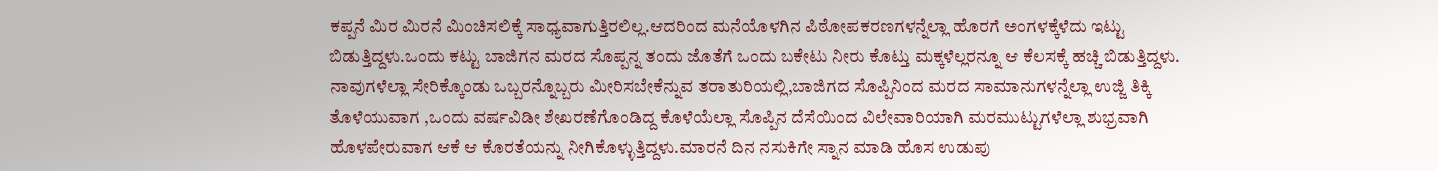ಕಪ್ಪನೆ ಮಿರ ಮಿರನೆ ಮಿಂಚಿಸಲಿಕ್ಕೆ ಸಾಧ್ಯವಾಗುತ್ತಿರಲಿಲ್ಲ.ಆದರಿಂದ ಮನೆಯೊಳಗಿನ ಪಿಠೋಪಕರಣಗಳನ್ನೆಲ್ಲಾ ಹೊರಗೆ ಅಂಗಳಕ್ಕೆಳೆದು ಇಟ್ಟು ಬಿಡುತ್ತಿದ್ದಳು.ಒಂದು ಕಟ್ಟು ಬಾಜಿಗನ ಮರದ ಸೊಪ್ಪನ್ನ ತಂದು ಜೊತೆಗೆ ಒಂದು ಬಕೇಟು ನೀರು ಕೊಟ್ತು ಮಕ್ಕಳೆಲ್ಲರನ್ನೂ ಆ ಕೆಲಸಕ್ಕೆ ಹಚ್ಚಿ ಬಿಡುತ್ತಿದ್ದಳು. ನಾವುಗಳೆಲ್ಲಾ ಸೇರಿಕ್ಕೊಂಡು ಒಬ್ಬರನ್ನೊಬ್ಬರು ಮೀರಿಸಬೇಕೆನ್ನುವ ತರಾತುರಿಯಲ್ಲಿ,ಬಾಜಿಗದ ಸೊಪ್ಪಿನಿಂದ ಮರದ ಸಾಮಾನುಗಳನ್ನೆಲ್ಲಾ ಉಜ್ಜಿ ತಿಕ್ಕಿ ತೊಳೆಯುವಾಗ ,ಒಂದು ವರ್ಷವಿಡೀ ಶೇಖರಣೆಗೊಂಡಿದ್ದ ಕೊಳೆಯೆಲ್ಲಾ ಸೊಪ್ಪಿನ ದೆಸೆಯಿಂದ ವಿಲೇವಾರಿಯಾಗಿ ಮರಮುಟ್ಟುಗಳೆಲ್ಲಾ ಶುಭ್ರವಾಗಿ ಹೊಳಪೇರುವಾಗ ಆಕೆ ಆ ಕೊರತೆಯನ್ನು ನೀಗಿಕೊಳ್ಳುತ್ತಿದ್ದಳು.ಮಾರನೆ ದಿನ ನಸುಕಿಗೇ ಸ್ನಾನ ಮಾಡಿ ಹೊಸ ಉಡುಪು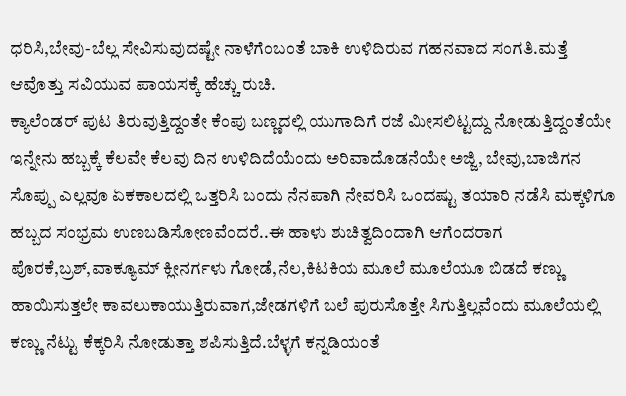ಧರಿಸಿ,ಬೇವು-ಬೆಲ್ಲ ಸೇವಿಸುವುದಷ್ಟೇ ನಾಳೆಗೆಂಬಂತೆ ಬಾಕಿ ಉಳಿದಿರುವ ಗಹನವಾದ ಸಂಗತಿ.ಮತ್ತೆ ಆವೊತ್ತು ಸವಿಯುವ ಪಾಯಸಕ್ಕೆ ಹೆಚ್ಚು ರುಚಿ.
ಕ್ಯಾಲೆಂಡರ್ ಪುಟ ತಿರುವುತ್ತಿದ್ದಂತೇ ಕೆಂಪು ಬಣ್ಣದಲ್ಲಿ ಯುಗಾದಿಗೆ ರಜೆ ಮೀಸಲಿಟ್ಟದ್ದು ನೋಡುತ್ತಿದ್ದಂತೆಯೇ ಇನ್ನೇನು ಹಬ್ಬಕ್ಕೆ ಕೆಲವೇ ಕೆಲವು ದಿನ ಉಳಿದಿದೆಯೆಂದು ಅರಿವಾದೊಡನೆಯೇ ಅಜ್ಜಿ, ಬೇವು,ಬಾಜಿಗನ ಸೊಪ್ಪು ಎಲ್ಲವೂ ಏಕಕಾಲದಲ್ಲಿ ಒತ್ತರಿಸಿ ಬಂದು ನೆನಪಾಗಿ ನೇವರಿಸಿ ಒಂದಷ್ಟು ತಯಾರಿ ನಡೆಸಿ ಮಕ್ಕಳಿಗೂ ಹಬ್ಬದ ಸಂಭ್ರಮ ಉಣಬಡಿಸೋಣವೆಂದರೆ..ಈ ಹಾಳು ಶುಚಿತ್ವದಿಂದಾಗಿ ಆಗೆಂದರಾಗ ಪೊರಕೆ,ಬ್ರಶ್,ವಾಕ್ಯೂಮ್ ಕ್ಲೀನರ್ಗಳು ಗೋಡೆ,ನೆಲ,ಕಿಟಕಿಯ ಮೂಲೆ ಮೂಲೆಯೂ ಬಿಡದೆ ಕಣ್ಣು ಹಾಯಿಸುತ್ತಲೇ ಕಾವಲುಕಾಯುತ್ತಿರುವಾಗ,ಜೇಡಗಳಿಗೆ ಬಲೆ ಪುರುಸೊತ್ತೇ ಸಿಗುತ್ತಿಲ್ಲವೆಂದು ಮೂಲೆಯಲ್ಲಿ ಕಣ್ಣು ನೆಟ್ಟು ಕೆಕ್ಕರಿಸಿ ನೋಡುತ್ತಾ ಶಪಿಸುತ್ತಿದೆ.ಬೆಳ್ಳಗೆ ಕನ್ನಡಿಯಂತೆ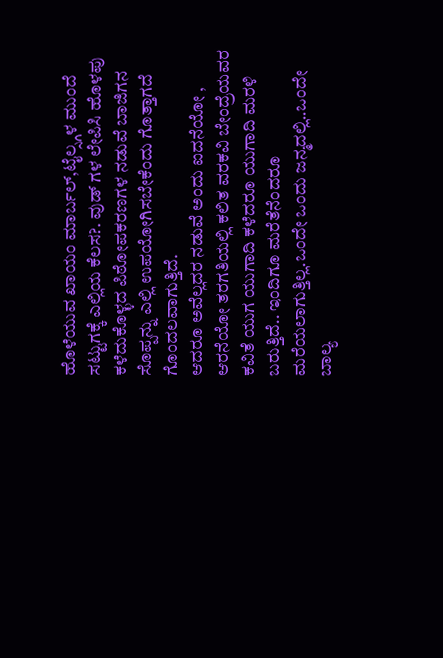ಹೊಳೆಯುವ ಖಾಯಂ ಮಾರ್ಬಲ್,ಟೈಲ್ಸ್ಗಳ ಮುಂದೆ ಸಟ್ಟುಗಕ್ಕೆ ಎಲ್ಲಿಯ ಕೆಲಸ?. ವುಡ್ ಗಳ ಲೇಪಿಸಿ ಹೊಳಪು ಕಳೆದುಕೊಳ್ಳದ ಪಿಠೋಪಕರಣಗಳ ನಡುವೆ ಬಾಜಿಗನ ಸೊಪ್ಪನ್ನು ಎಲ್ಲಿ ಉಪಯೋಗಿಸಬೇಕೆಂದು ಗೊತ್ತಾಗದೆ ಗೊಂದಲವಾಗುತ್ತಿದೆ.
ಆದರೂ ಅವೆಲ್ಲದರ ನಡುವೆ ಅಂದು ಐದನೆಯೋ , ಆರನೆಯೋ ತರಗತಿಯಲ್ಲಿ ಕಲಿತ ವರಕವಿ ಬೇಂದ್ರೆಯವರ ಕವಿತೆ ಯುಗ ಯುಗಾದಿ ಕಳೆದರೂ ಯುಗಾದಿ ಮರಳಿ ಬರುತ್ತಿದೆ.. ಇಂದಿಗೂ ಮರೆತೆನೆಂದರೂ ಮರೆಯಲಾಗುತ್ತಿಲ್ಲ.ಒಂದೇ ಒಂದು ಜನ್ಮದಲ್ಲಿ..ಒಂದೇ ಬಾಲ್ಯ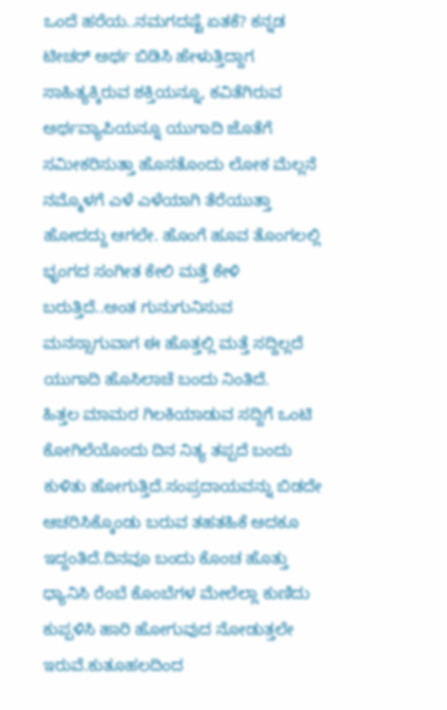ಒಂದೆ ಹರೆಯ..ನಮಗದಷ್ಟೆ ಏತಕೆ? ಕನ್ನಡ ಟೀಚರ್ ಅರ್ಥ ಬಿಡಿಸಿ ಹೇಳುತ್ತಿದ್ದಾಗ ಸಾಹಿತ್ಯಕ್ಕಿರುವ ಶಕ್ತಿಯನ್ನೂ, ಕವಿತೆಗಿರುವ ಅರ್ಥವ್ಯಾಪಿಯನ್ನೂ ಯುಗಾದಿ ಜೊತೆಗೆ ಸಮೀಕರಿಸುತ್ತಾ ಹೊಸತೊಂದು ಲೋಕ ಮೆಲ್ಲನೆ ನಮ್ಮೊಳಗೆ ಎಳೆ ಎಳೆಯಾಗಿ ತೆರೆಯುತ್ತಾ ಹೋದದ್ದು ಆಗಲೇ. ಹೊಂಗೆ ಹೂವ ತೊಂಗಲಲ್ಲಿ ಭೃಂಗದ ಸಂಗೀತ ಕೇಲಿ ಮತ್ತೆ ಕೇಳಿ ಬರುತ್ತಿದೆ..ಅಂತ ಗುನುಗುನಿಸುವ ಮನಸ್ಸಾಗುವಾಗ ಈ ಹೊತ್ತಲ್ಲಿ ಮತ್ತೆ ಸದ್ದಿಲ್ಲದೆ ಯುಗಾದಿ ಹೊಸಿಲಾಚೆ ಬಂದು ನಿಂತಿದೆ.
ಹಿತ್ತಲ ಮಾಮರ ಗಿಲಕಿಯಾಡುವ ಸದ್ದಿಗೆ ಒಂಟಿ ಕೋಗಿಲೆಯೊಂದು ದಿನ ನಿತ್ಯ ತಪ್ಪದೆ ಬಂದು ಕುಳಿತು ಹೋಗುತ್ತಿದೆ.ಸಂಪ್ರದಾಯವನ್ನು ಬಿಡದೇ ಆಚರಿಸಿಕ್ಕೊಂಡು ಬರುವ ತಹತಹಿಕೆ ಅದಕೂ ಇದ್ದಂತಿದೆ.ದಿನವೂ ಬಂದು ಕೊಂಚ ಹೊತ್ತು ಧ್ಯಾನಿಸಿ ರೆಂಬೆ ಕೊಂಬೆಗಳ ಮೇಲೆಲ್ಲಾ ಕುಣಿದು ಕುಪ್ಪಳಿಸಿ ಹಾರಿ ಹೋಗುವುದ ನೋಡುತ್ತಲೇ ಇರುವೆ.ಕುತೂಹಲದಿಂದ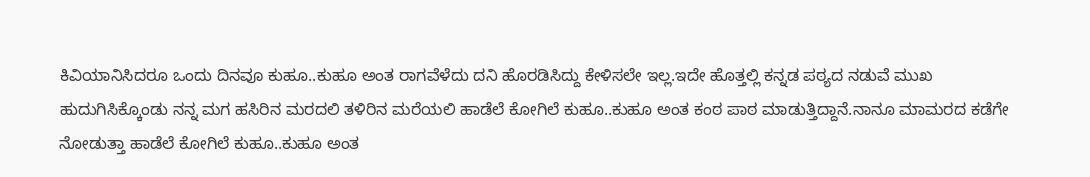ಕಿವಿಯಾನಿಸಿದರೂ ಒಂದು ದಿನವೂ ಕುಹೂ..ಕುಹೂ ಅಂತ ರಾಗವೆಳೆದು ದನಿ ಹೊರಡಿಸಿದ್ದು ಕೇಳಿಸಲೇ ಇಲ್ಲ.ಇದೇ ಹೊತ್ತಲ್ಲಿ ಕನ್ನಡ ಪಠ್ಯದ ನಡುವೆ ಮುಖ ಹುದುಗಿಸಿಕ್ಕೊಂಡು ನನ್ನ ಮಗ ಹಸಿರಿನ ಮರದಲಿ ತಳಿರಿನ ಮರೆಯಲಿ ಹಾಡೆಲೆ ಕೋಗಿಲೆ ಕುಹೂ..ಕುಹೂ ಅಂತ ಕಂಠ ಪಾಠ ಮಾಡುತ್ತಿದ್ದಾನೆ.ನಾನೂ ಮಾಮರದ ಕಡೆಗೇ ನೋಡುತ್ತಾ ಹಾಡೆಲೆ ಕೋಗಿಲೆ ಕುಹೂ..ಕುಹೂ ಅಂತ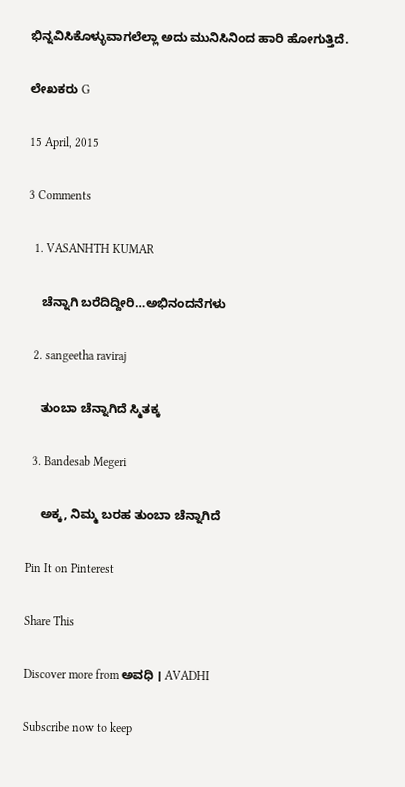ಭಿನ್ನವಿಸಿಕೊಳ್ಳುವಾಗಲೆಲ್ಲಾ ಅದು ಮುನಿಸಿನಿಂದ ಹಾರಿ ಹೋಗುತ್ತಿದೆ.

ಲೇಖಕರು G

15 April, 2015

3 Comments

  1. VASANHTH KUMAR

    ಚೆನ್ನಾಗಿ ಬರೆದಿದ್ದೀರಿ…ಅಭಿನಂದನೆಗಳು

  2. sangeetha raviraj

    ತುಂಬಾ ಚೆನ್ನಾಗಿದೆ ಸ್ಮಿತಕ್ಕ

  3. Bandesab Megeri

    ಅಕ್ಕ, ನಿಮ್ಮ ಬರಹ ತುಂಬಾ ಚೆನ್ನಾಗಿದೆ

Pin It on Pinterest

Share This

Discover more from ಅವಧಿ । AVADHI

Subscribe now to keep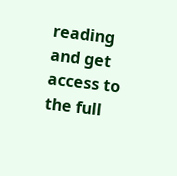reading and get access to the full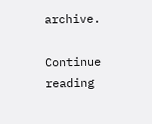archive.

Continue reading